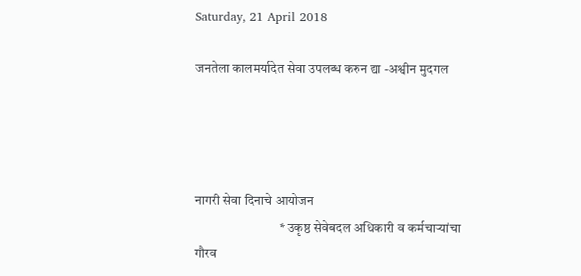Saturday, 21 April 2018

जनतेला कालमर्यादेत सेवा उपलब्ध करुन द्या -अश्वीन मुदगल




नागरी सेवा दिनाचे आयोजन
                                * उकृष्ठ सेवेबदल अधिकारी व कर्मचाऱ्यांचा गौरव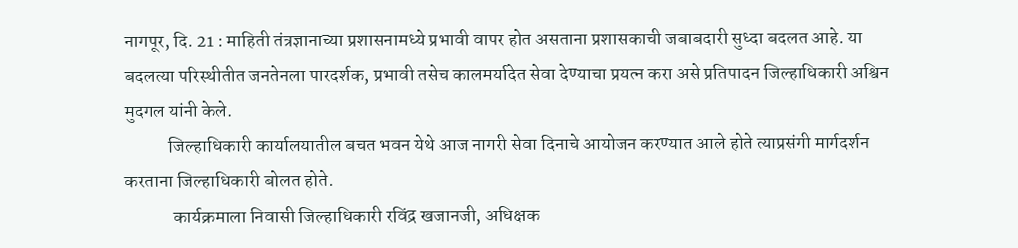नागपूर, दि. 21 : माहिती तंत्रज्ञानाच्या प्रशासनामध्ये प्रभावी वापर होत असताना प्रशासकाची जबाबदारी सुध्दा बदलत आहे. या बदलत्या परिस्थीतीत जनतेनला पारदर्शक, प्रभावी तसेच कालमर्यादेत सेवा देण्याचा प्रयत्न करा असे प्रतिपादन जिल्हाधिकारी अश्विन मुदगल यांनी केले.
            जिल्हाधिकारी कार्यालयातील बचत भवन येथे आज नागरी सेवा दिनाचे आयोजन करण्यात आले होते त्याप्रसंगी मार्गदर्शन करताना जिल्हाधिकारी बोलत होते.
             कार्यक्रमाला निवासी जिल्हाधिकारी रविंद्र खजानजी, अधिक्षक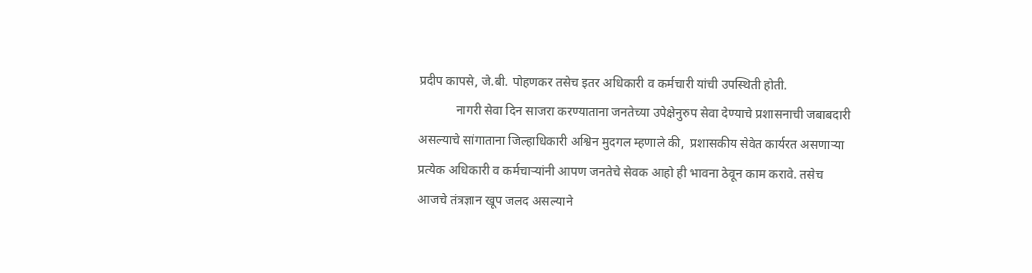प्रदीप कापसे, जे.बी. पोहणकर तसेच इतर अधिकारी व कर्मचारी यांची उपस्थिती होती.
            नागरी सेवा दिन साजरा करण्याताना जनतेच्या उपेक्षेनुरुप सेवा देण्याचे प्रशासनाची जबाबदारी असल्याचे सांगाताना जिल्हाधिकारी अश्विन मुदगल म्हणाले की,  प्रशासकीय सेवेत कार्यरत असणाऱ्या प्रत्येक अधिकारी व कर्मचाऱ्यांनी आपण जनतेचे सेवक आहो ही भावना ठेवून काम करावे. तसेच आजचे तंत्रज्ञान खूप जलद असल्याने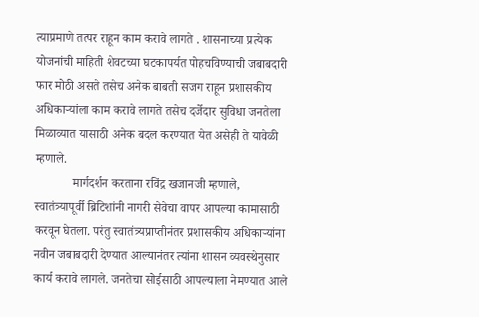त्याप्रमाणे तत्पर राहून काम करावे लागते . शासनाच्या प्रत्येक योजनांची माहिती शेवटच्या घटकापर्यत पोहचविण्याची जबाबदारी फार मोठी असते तसेच अनेक बाबती सजग राहून प्रशासकीय अधिकाऱ्यांला काम करावे लागते तसेच दर्जेदार सुविधा जनतेला मिळाव्यात यासाठी अनेक बदल करण्यात येत असेही ते यावेळी म्हणाले.
            मार्गदर्शन करताना रविंद्र खजानजी म्हणाले, स्वातंत्र्यापूर्वी ब्रिटिशांनी नागरी सेवेचा वापर आपल्या कामासाठी करवून घेतला. परंतु स्वातंत्र्यप्राप्तीनंतर प्रशासकीय अधिकाऱ्यांना नवीन जबाबदारी देण्यात आल्यानंतर त्यांना शासन व्यवस्थेनुसार कार्य करावे लागले. जनतेचा सोईसाठी आपल्याला नेमण्यात आले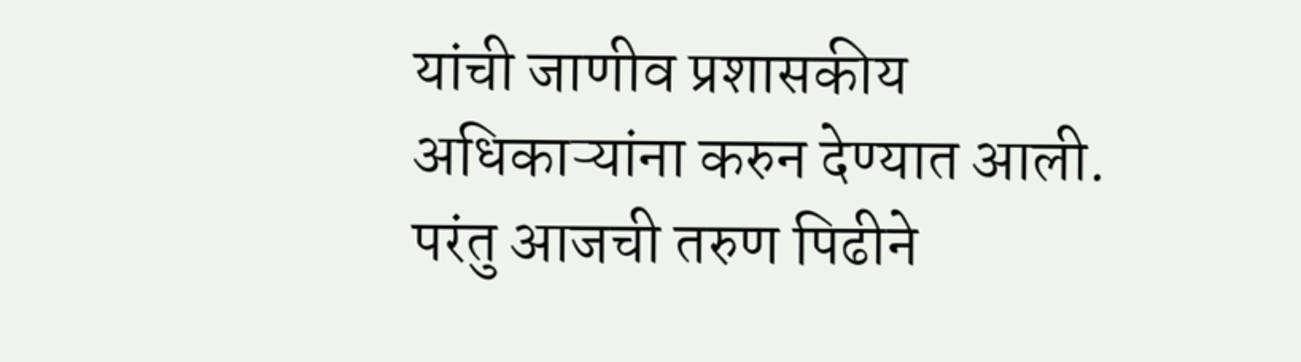यांची जाणीव प्रशासकीय अधिकाऱ्यांना करुन देण्यात आली. परंतु आजची तरुण पिढीने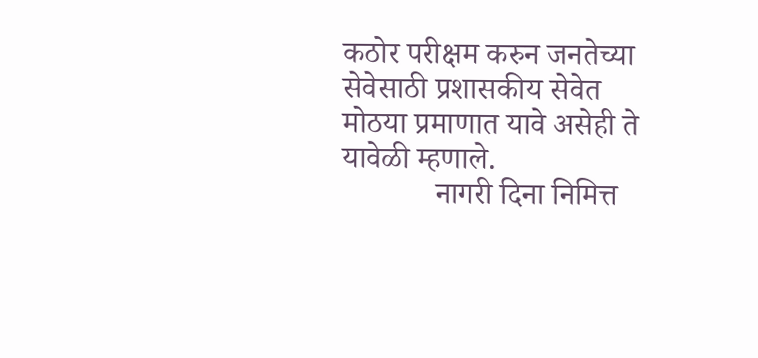कठोर परीक्षम करुन जनतेच्या सेवेसाठी प्रशासकीय सेवेत मोठया प्रमाणात यावे असेही ते यावेळी म्हणाले.
            नागरी दिना निमित्त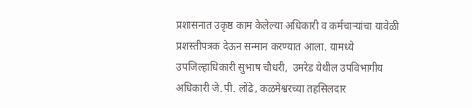प्रशासनात उकृष्ठ काम केलेल्या अधिकारी व कर्मचाऱ्यांचा यावेळी प्रशस्तीपत्रक देऊन सन्मान करण्यात आला. यामध्ये उपजिल्हाधिकारी सुभाष चौधरी,  उमरेड येथील उपविभागीय अधिकारी जे.पी. लोंढे, कळमेश्वरच्या तहसिलदार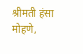श्रीमती हंसा मोहणे,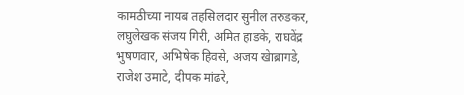कामठीच्या नायब तहसिलदार सुनील तरुडकर, लघुलेखक संजय गिरी, अमित हाडके, राघवेंद्र भुषणवार, अभिषेक हिवसे, अजय खेाब्रागडे, राजेश उमाटे, दीपक मांढरे,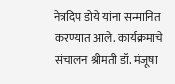नेत्रदिप डोये यांना सन्मानित करण्यात आले. कार्यक्रमाचे संचालन श्रीमती डॉ. मंजूषा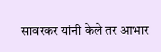सावरकर यांनी केले तर आभार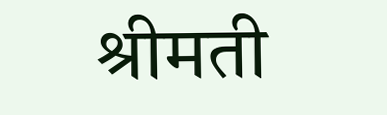श्रीमती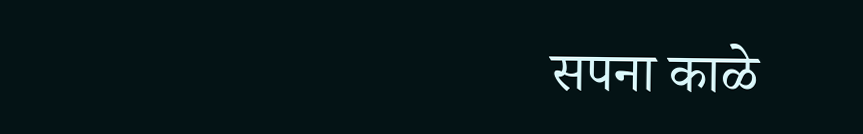सपना काळे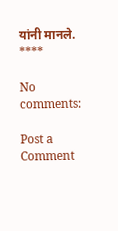यांनी मानले.
****

No comments:

Post a Comment